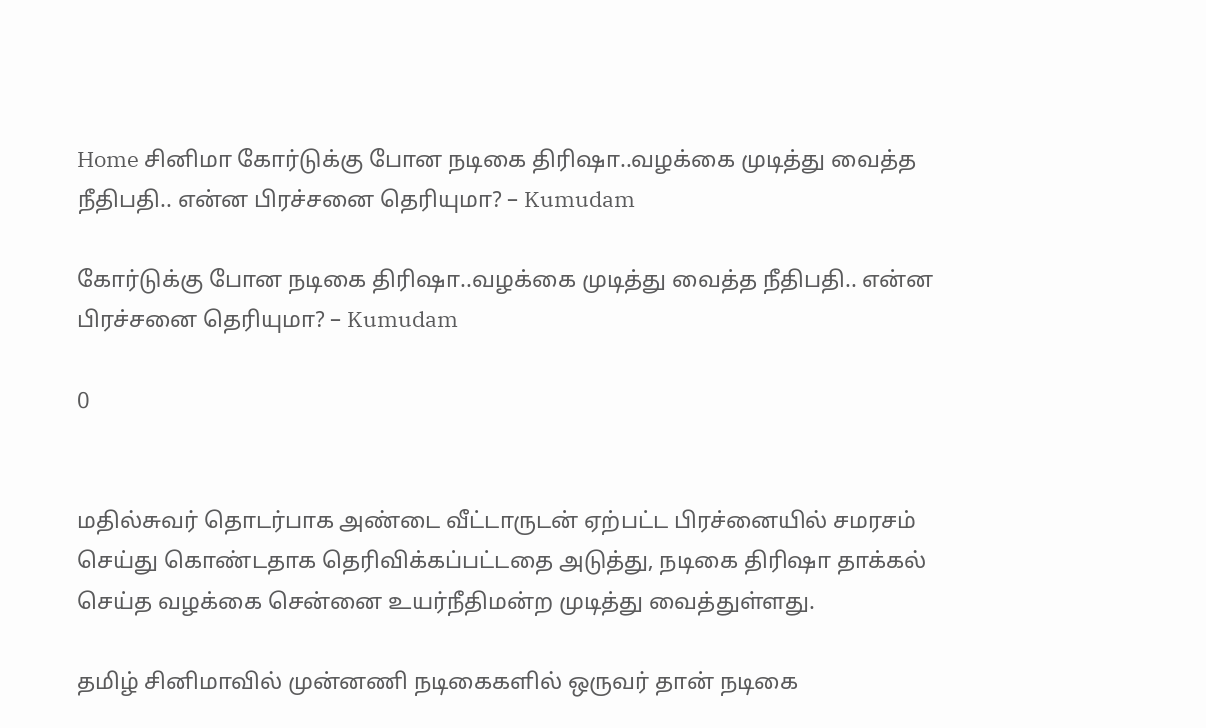Home சினிமா கோர்டுக்கு போன நடிகை திரிஷா..வழக்கை முடித்து வைத்த நீதிபதி.. என்ன பிரச்சனை தெரியுமா? – Kumudam

கோர்டுக்கு போன நடிகை திரிஷா..வழக்கை முடித்து வைத்த நீதிபதி.. என்ன பிரச்சனை தெரியுமா? – Kumudam

0


மதில்சுவர் தொடர்பாக அண்டை வீட்டாருடன் ஏற்பட்ட பிரச்னையில் சமரசம் செய்து கொண்டதாக தெரிவிக்கப்பட்டதை அடுத்து, நடிகை திரிஷா தாக்கல் செய்த வழக்கை சென்னை உயர்நீதிமன்ற முடித்து வைத்துள்ளது.

தமிழ் சினிமாவில் முன்னணி நடிகைகளில் ஒருவர் தான் நடிகை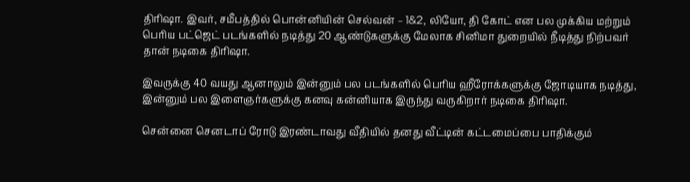திரிஷா. இவர், சமீபத்தில் பொன்னியின் செல்வன் – 1&2, லியோ, தி கோட் என பல முக்கிய மற்றும் பெரிய பட்ஜெட் படங்களில் நடித்து 20 ஆண்டுகளுக்கு மேலாக சினிமா துறையில் நீடித்து நிற்பவர் தான் நடிகை திரிஷா.

இவருக்கு 40 வயது ஆனாலும் இன்னும் பல படங்களில் பெரிய ஹீரோக்களுக்கு ஜோடியாக நடித்து, இன்னும் பல இளைஞர்களுக்கு கனவு கன்னியாக இருந்து வருகிறார் நடிகை திரிஷா.

சென்னை செனடாப் ரோடு இரண்டாவது வீதியில் தனது வீட்டின் கட்டமைப்பை பாதிக்கும்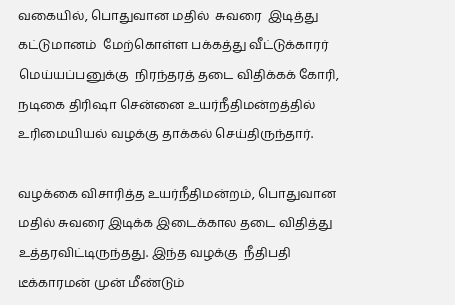வகையில், பொதுவான மதில்  சுவரை  இடித்து கட்டுமானம்  மேற்கொள்ள பக்கத்து வீட்டுக்காரர் மெய்யப்பனுக்கு  நிரந்தரத் தடை விதிக்கக் கோரி, நடிகை திரிஷா சென்னை உயர்நீதிமன்றத்தில் உரிமையியல் வழக்கு தாக்கல் செய்திருந்தார்.

வழக்கை விசாரித்த உயர்நீதிமன்றம், பொதுவான மதில் சுவரை இடிக்க இடைக்கால தடை விதித்து உத்தரவிட்டிருந்தது. இந்த வழக்கு  நீதிபதி டீக்காரமன் முன் மீண்டும்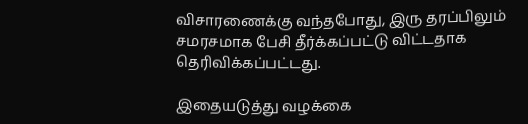விசாரணைக்கு வந்தபோது, இரு தரப்பிலும் சமரசமாக பேசி தீர்க்கப்பட்டு விட்டதாக தெரிவிக்கப்பட்டது.

இதையடுத்து வழக்கை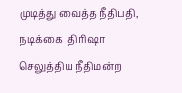முடித்து வைத்த நீதிபதி, நடிக்கை  திரிஷா செலுத்திய நீதிமன்ற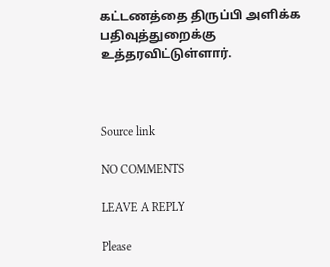கட்டணத்தை திருப்பி அளிக்க பதிவுத்துறைக்கு உத்தரவிட்டுள்ளார்.



Source link

NO COMMENTS

LEAVE A REPLY

Please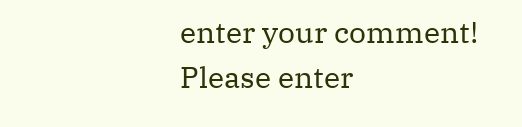enter your comment!
Please enter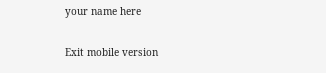your name here

Exit mobile version